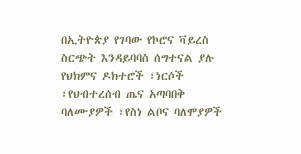በኢትዮጵያ የገባው የኮሮና ቫይረስ ስርጭት እንዳይባባስ ሰግተናል ያሉ የህክምና ዶክተሮች ፣ነርሶች ፣የህብተረሰብ ጤና አጣባበቅ ባለሙያዎች ፣የስነ ልቦና ባለሞያዎች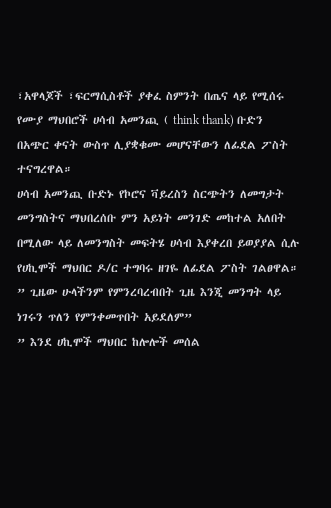፣አዋላጆች ፣ፍርማሲስቶች ያቀፈ ስምንት በጤና ላይ የሚሰሩ የሙያ ማህበሮች ሀሳብ አመንጪ ( think thank) ቡድን በአጭር ቀናት ውስጥ ሊያቋቁሙ መሆናቸውን ለፊደል ፖስት ተናግረዋል።
ሀሳብ አመንጪ ቡድኑ የኮሮና ቫይረስን ስርጭትን ለመግታት መንግስትና ማህበረሰቡ ምን አይነት መንገድ መከተል አለበት በሚለው ላይ ለመንግስት መፍትሄ ሀሳብ እያቀረበ ይወያያል ሲሉ የሀኪሞች ማህበር ዶ/ር ተግባሩ ዘገዬ ለፊደል ፖስት ገልፀዋል።
” ጊዜው ሁላችንም የምንረባረብበት ጊዜ እንጂ መንግት ላይ ነገሩን ጥለን የምንቀመጥበት አይደለም”
” እንደ ሀኪሞች ማህበር ከሎሎች መሰል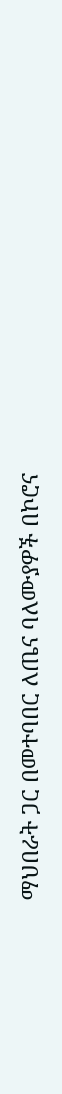ማህበራት ጋር በመተባበር ለጤና ባለሙያዎች በኮሮና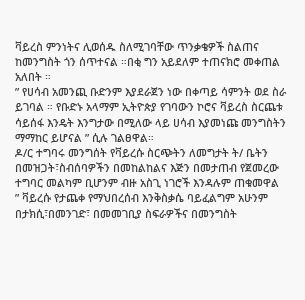ቫይረስ ምንነትና ሊወሰዱ ስለሚገባቸው ጥንቃቄዎች ስልጠና ከመንግስት ጎን ሰጥተናል ።በቂ ግን አይደለም ተጠናክሮ መቀጠል አለበት ።
” የሀሳብ አመንጪ ቡድንም እያደራጀን ነው በቀጣይ ሳምንት ወደ ስራ ይገባል ። የቡድኑ አላማም ኢትዮጵያ የገባውን ኮሮና ቫይረስ ስርጨቱ ሳይሰፋ እንዴት እንግታው በሚለው ላይ ሀሳብ እያመነጩ መንግስትን ማማከር ይሆናል ” ሲሉ ገልፀዋል።
ዶ/ር ተግባሩ መንግሰት የቫይረሱ ስርጭትን ለመግታት ት/ ቤትን በመዝጋት፣ስብሰባዎችን በመከልከልና እጅን በመታጠብ የጀመረው ተግባር መልካም ቢሆንም ብዙ አስጊ ነገሮች እንዳሉም ጠቁመዋል
” ቫይረሱ የታጨቀ የማህበረሰብ እንቅስቃሴ ባይፈልግም አሁንም በታክሲ፣በመንገድ፣ በመመገቢያ ስፍራዎችና በመንግስት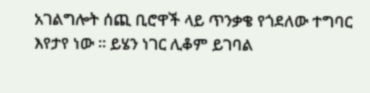አገልግሎት ሰጪ ቢሮዋች ላይ ጥንቃቄ የጎደለው ተግባር እየታየ ነው ። ይሄን ነገር ሊቆም ይገባል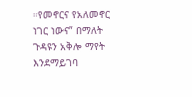።የመኖርና የአለመኖር ነገር ነውና” በማለት ጉዳዩን አቅሎ ማየት እንደማይገባ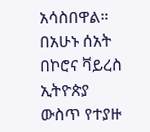አሳስበዋል።
በአሁኑ ሰአት በኮሮና ቫይረስ ኢትዮጵያ ውስጥ የተያዙ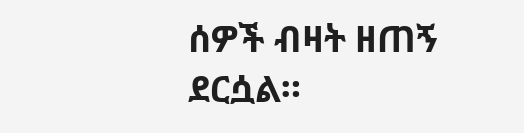ሰዎች ብዛት ዘጠኝ ደርሷል።